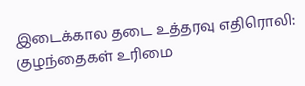இடைக்கால தடை உத்தரவு எதிரொலி: குழந்தைகள் உரிமை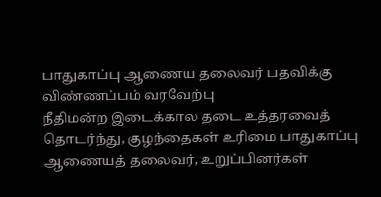பாதுகாப்பு ஆணைய தலைவர் பதவிக்கு விண்ணப்பம் வரவேற்பு
நீதிமன்ற இடைக்கால தடை உத்தரவைத் தொடர்ந்து, குழந்தைகள் உரிமை பாதுகாப்பு ஆணையத் தலைவர், உறுப்பினர்கள்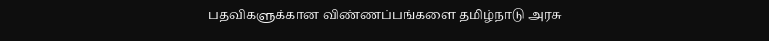பதவிகளுக்கான விண்ணப்பங்களை தமிழ்நாடு அரசு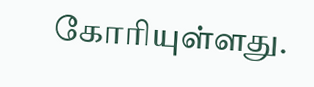கோரியுள்ளது.